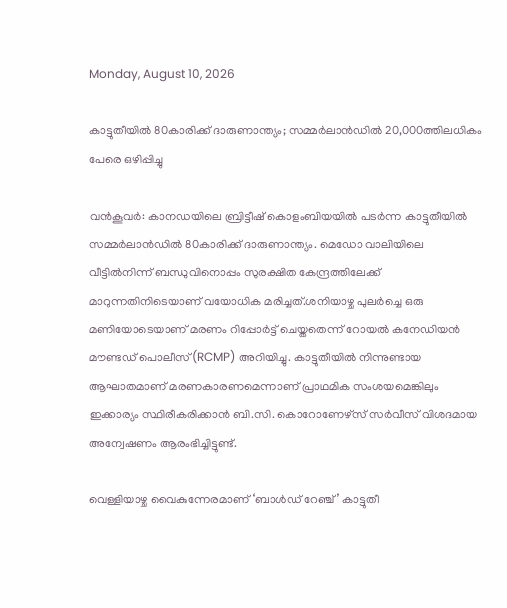Monday, August 10, 2026

കാട്ടുതീയിൽ 80കാരിക്ക് ദാരുണാന്ത്യം; സമ്മർലാൻഡിൽ 20,000ത്തിലധികം പേരെ ഒഴിപ്പിച്ചു

വൻകൂവർ: കാനഡയിലെ ബ്രിട്ടീഷ് കൊളംബിയയിൽ പടർന്ന കാട്ടുതീയിൽ സമ്മർലാൻഡിൽ 80കാരിക്ക് ദാരുണാന്ത്യം. മെഡോ വാലിയിലെ വീട്ടിൽനിന്ന് ബന്ധുവിനൊപ്പം സുരക്ഷിത കേന്ദ്രത്തിലേക്ക് മാറുന്നതിനിടെയാണ് വയോധിക മരിച്ചത്.ശനിയാഴ്ച പുലർച്ചെ ഒരു മണിയോടെയാണ് മരണം റിപ്പോർട്ട് ചെയ്തതെന്ന് റോയൽ കനേഡിയൻ മൗണ്ടഡ് പൊലീസ് (RCMP) അറിയിച്ചു. കാട്ടുതീയിൽ നിന്നുണ്ടായ ആഘാതമാണ് മരണകാരണമെന്നാണ് പ്രാഥമിക സംശയമെങ്കിലും ഇക്കാര്യം സ്ഥിരീകരിക്കാൻ ബി.സി. കൊറോണേഴ്സ് സർവീസ് വിശദമായ അന്വേഷണം ആരംഭിച്ചിട്ടുണ്ട്.

വെള്ളിയാഴ്ച വൈകുന്നേരമാണ് ‘ബാൾഡ് റേഞ്ച്’ കാട്ടുതീ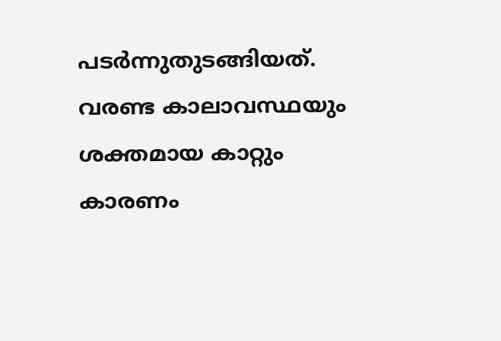പടർന്നുതുടങ്ങിയത്. വരണ്ട കാലാവസ്ഥയും ശക്തമായ കാറ്റും കാരണം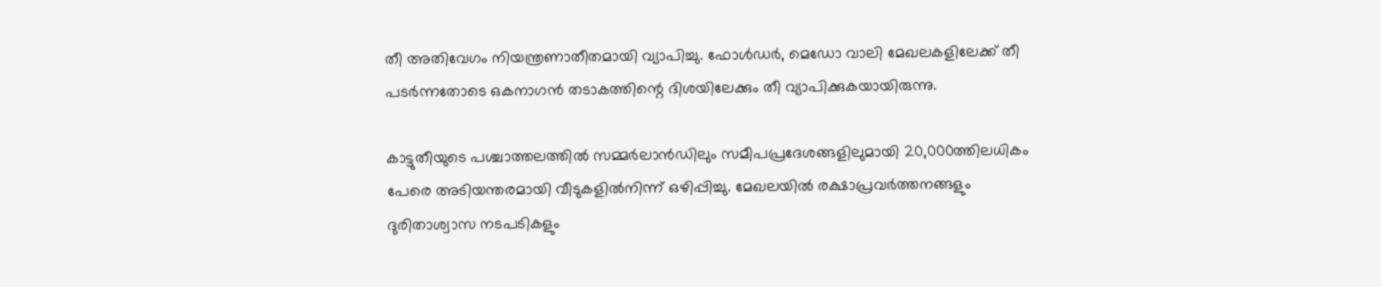തീ അതിവേഗം നിയന്ത്രണാതീതമായി വ്യാപിച്ചു. ഫോൾഡർ, മെഡോ വാലി മേഖലകളിലേക്ക് തീ പടർന്നതോടെ ഒകനാഗൻ തടാകത്തിന്റെ ദിശയിലേക്കും തീ വ്യാപിക്കുകയായിരുന്നു.

കാട്ടുതീയുടെ പശ്ചാത്തലത്തിൽ സമ്മർലാൻഡിലും സമീപപ്രദേശങ്ങളിലുമായി 20,000ത്തിലധികം പേരെ അടിയന്തരമായി വീടുകളിൽനിന്ന് ഒഴിപ്പിച്ചു. മേഖലയിൽ രക്ഷാപ്രവർത്തനങ്ങളും ദുരിതാശ്വാസ നടപടികളും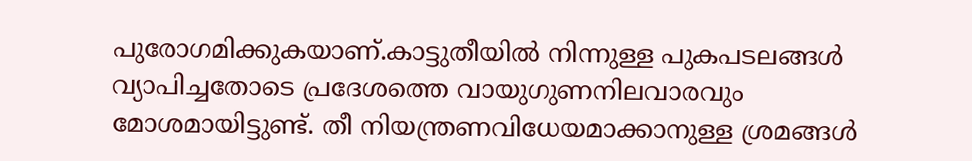പുരോഗമിക്കുകയാണ്.കാട്ടുതീയിൽ നിന്നുള്ള പുകപടലങ്ങൾ വ്യാപിച്ചതോടെ പ്രദേശത്തെ വായുഗുണനിലവാരവും മോശമായിട്ടുണ്ട്. തീ നിയന്ത്രണവിധേയമാക്കാനുള്ള ശ്രമങ്ങൾ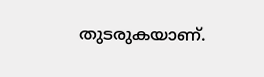തുടരുകയാണ്.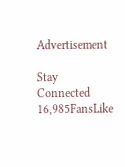Advertisement

Stay Connected
16,985FansLike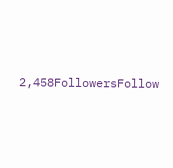2,458FollowersFollow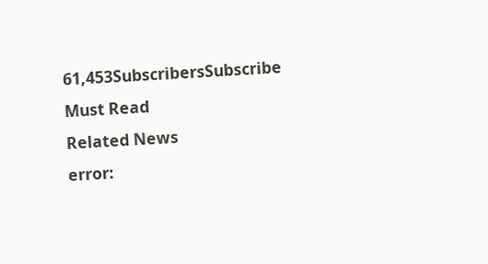61,453SubscribersSubscribe
Must Read
Related News
error: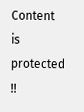Content is protected !!